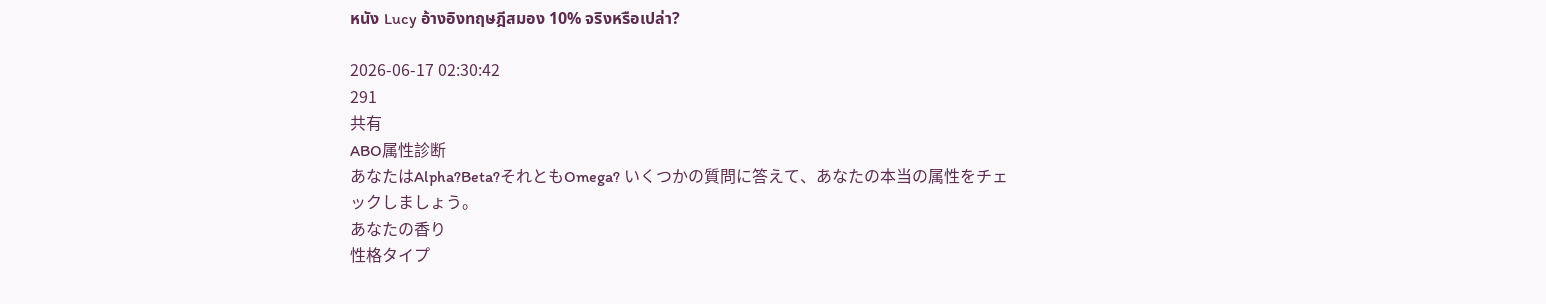หนัง Lucy อ้างอิงทฤษฎีสมอง 10% จริงหรือเปล่า?

2026-06-17 02:30:42
291
共有
ABO属性診断
あなたはAlpha?Beta?それともOmega? いくつかの質問に答えて、あなたの本当の属性をチェックしましょう。
あなたの香り
性格タイプ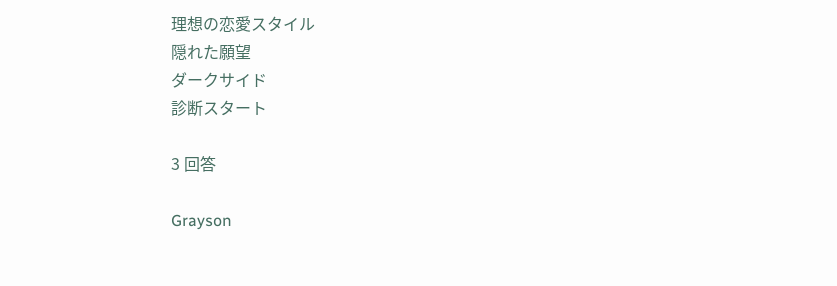理想の恋愛スタイル
隠れた願望
ダークサイド
診断スタート

3 回答

Grayson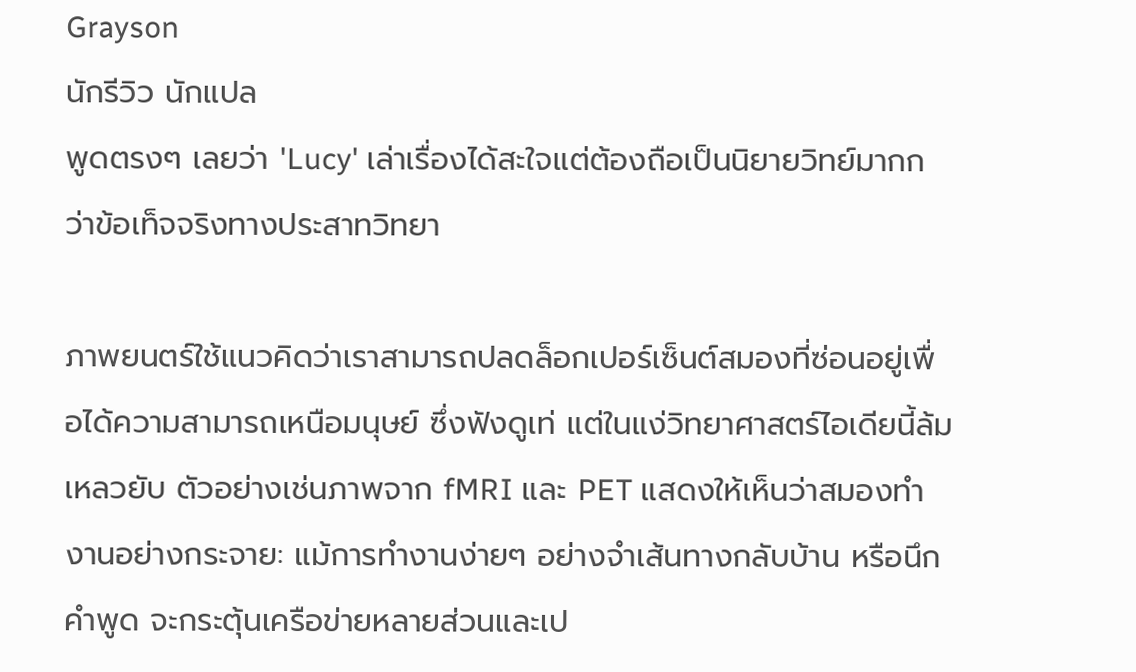Grayson
นักรีวิว นักแปล
พูดตรงๆ เลยว่า 'Lucy' เล่าเรื่องได้สะใจแต่ต้องถือเป็นนิยายวิทย์มากกว่าข้อเท็จจริงทางประสาทวิทยา

ภาพยนตร์ใช้แนวคิดว่าเราสามารถปลดล็อกเปอร์เซ็นต์สมองที่ซ่อนอยู่เพื่อได้ความสามารถเหนือมนุษย์ ซึ่งฟังดูเท่ แต่ในแง่วิทยาศาสตร์ไอเดียนี้ล้มเหลวยับ ตัวอย่างเช่นภาพจาก fMRI และ PET แสดงให้เห็นว่าสมองทำงานอย่างกระจาย: แม้การทำงานง่ายๆ อย่างจำเส้นทางกลับบ้าน หรือนึกคำพูด จะกระตุ้นเครือข่ายหลายส่วนและเป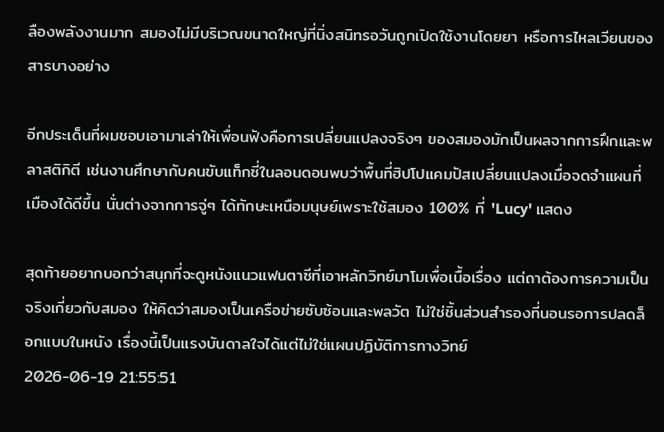ลืองพลังงานมาก สมองไม่มีบริเวณขนาดใหญ่ที่นิ่งสนิทรอวันถูกเปิดใช้งานโดยยา หรือการไหลเวียนของสารบางอย่าง

อีกประเด็นที่ผมชอบเอามาเล่าให้เพื่อนฟังคือการเปลี่ยนแปลงจริงๆ ของสมองมักเป็นผลจากการฝึกและพลาสติกิตี เช่นงานศึกษากับคนขับแท็กซี่ในลอนดอนพบว่าพื้นที่ฮิปโปแคมปัสเปลี่ยนแปลงเมื่อจดจำแผนที่เมืองได้ดีขึ้น นั่นต่างจากการจู่ๆ ได้ทักษะเหนือมนุษย์เพราะใช้สมอง 100% ที่ 'Lucy' แสดง

สุดท้ายอยากบอกว่าสนุกที่จะดูหนังแนวแฟนตาซีที่เอาหลักวิทย์มาโมเพื่อเนื้อเรื่อง แต่ถาต้องการความเป็นจริงเกี่ยวกับสมอง ให้คิดว่าสมองเป็นเครือข่ายซับซ้อนและพลวัต ไม่ใช่ชิ้นส่วนสำรองที่นอนรอการปลดล็อกแบบในหนัง เรื่องนี้เป็นแรงบันดาลใจได้แต่ไม่ใช่แผนปฏิบัติการทางวิทย์
2026-06-19 21:55:51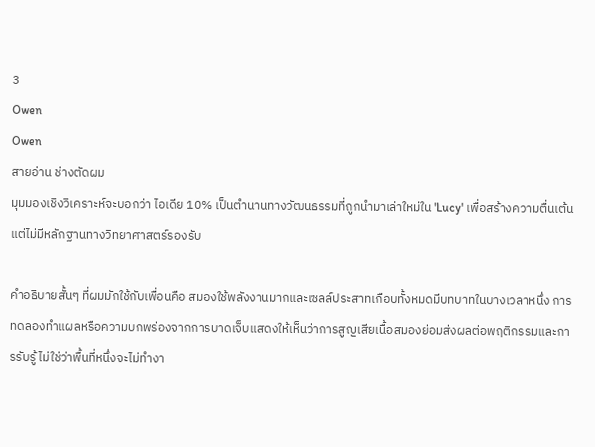3
Owen
Owen
สายอ่าน ช่างตัดผม
มุมมองเชิงวิเคราะห์จะบอกว่า ไอเดีย 10% เป็นตำนานทางวัฒนธรรมที่ถูกนำมาเล่าใหม่ใน 'Lucy' เพื่อสร้างความตื่นเต้น แต่ไม่มีหลักฐานทางวิทยาศาสตร์รองรับ

คำอธิบายสั้นๆ ที่ผมมักใช้กับเพื่อนคือ สมองใช้พลังงานมากและเซลล์ประสาทเกือบทั้งหมดมีบทบาทในบางเวลาหนึ่ง การทดลองทำแผลหรือความบกพร่องจากการบาดเจ็บแสดงให้เห็นว่าการสูญเสียเนื้อสมองย่อมส่งผลต่อพฤติกรรมและการรับรู้ ไม่ใช่ว่าพื้นที่หนึ่งจะไม่ทำงา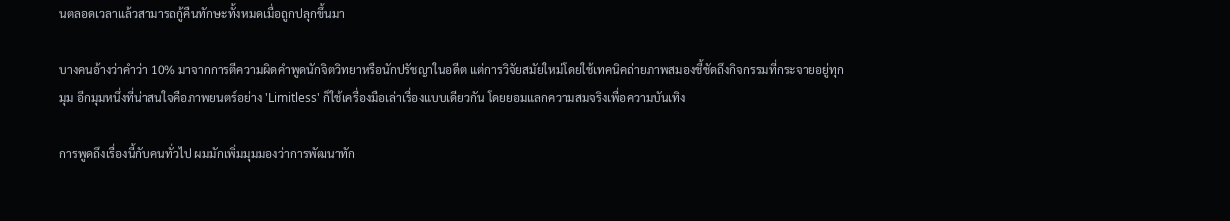นตลอดเวลาแล้วสามารถกู้คืนทักษะทั้งหมดเมื่อถูกปลุกขึ้นมา

บางคนอ้างว่าคำว่า 10% มาจากการตีความผิดคำพูดนักจิตวิทยาหรือนักปรัชญาในอดีต แต่การวิจัยสมัยใหม่โดยใช้เทคนิคถ่ายภาพสมองชี้ชัดถึงกิจกรรมที่กระจายอยู่ทุกมุม อีกมุมหนึ่งที่น่าสนใจคือภาพยนตร์อย่าง 'Limitless' ก็ใช้เครื่องมือเล่าเรื่องแบบเดียวกัน โดยยอมแลกความสมจริงเพื่อความบันเทิง

การพูดถึงเรื่องนี้กับคนทั่วไป ผมมักเพิ่มมุมมองว่าการพัฒนาทัก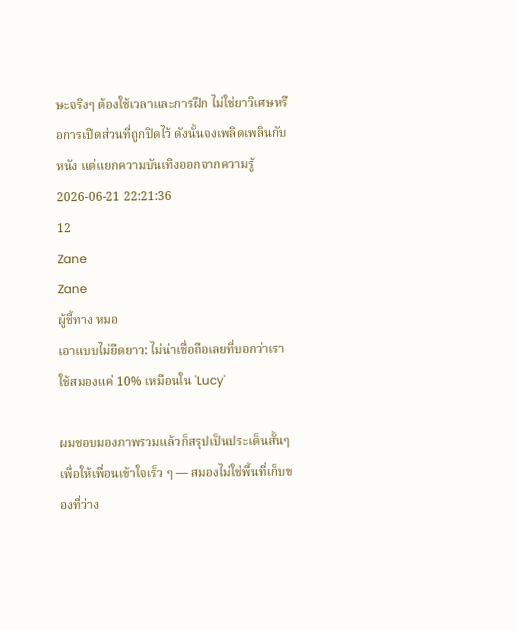ษะจริงๆ ต้องใช้เวลาและการฝึก ไม่ใช่ยาวิเศษหรือการเปิดส่วนที่ถูกปิดไว้ ดังนั้นจงเพลิดเพลินกับหนัง แต่แยกความบันเทิงออกจากความรู้
2026-06-21 22:21:36
12
Zane
Zane
ผู้ชี้ทาง หมอ
เอาแบบไม่ยืดยาว: ไม่น่าเชื่อถือเลยที่บอกว่าเราใช้สมองแค่ 10% เหมือนใน 'Lucy'

ผมชอบมองภาพรวมแล้วก็สรุปเป็นประเด็นสั้นๆ เพื่อให้เพื่อนเข้าใจเร็ว ๆ — สมองไม่ใช่พื้นที่เก็บของที่ว่าง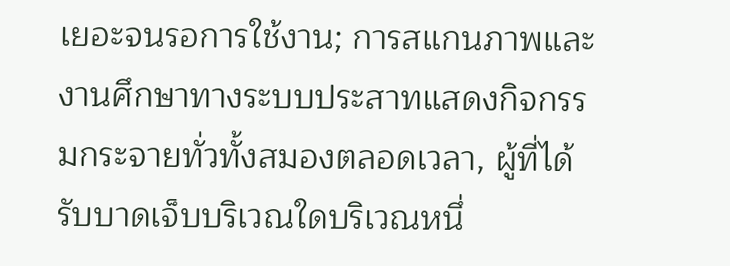เยอะจนรอการใช้งาน; การสแกนภาพและงานศึกษาทางระบบประสาทแสดงกิจกรรมกระจายทั่วทั้งสมองตลอดเวลา, ผู้ที่ได้รับบาดเจ็บบริเวณใดบริเวณหนึ่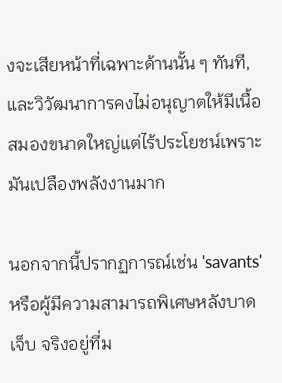งจะเสียหน้าที่เฉพาะด้านนั้น ๆ ทันที, และวิวัฒนาการคงไม่อนุญาตให้มีเนื้อสมองขนาดใหญ่แต่ไร้ประโยชน์เพราะมันเปลืองพลังงานมาก

นอกจากนี้ปรากฏการณ์เช่น 'savants' หรือผู้มีความสามารถพิเศษหลังบาดเจ็บ จริงอยู่ที่ม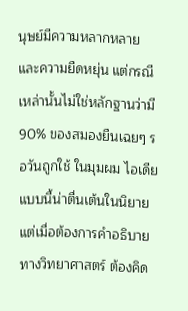นุษย์มีความหลากหลายและความยืดหยุ่น แต่กรณีเหล่านั้นไม่ใช่หลักฐานว่ามี 90% ของสมองยืนเฉยๆ รอวันถูกใช้ ในมุมผม ไอเดียแบบนี้น่าตื่นเต้นในนิยาย แต่เมื่อต้องการคำอธิบายทางวิทยาศาสตร์ ต้องคิด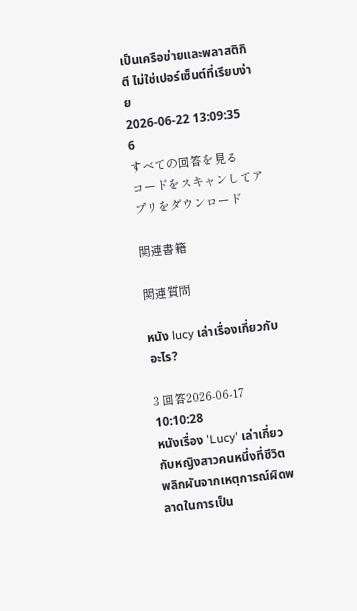เป็นเครือข่ายและพลาสติกิตี ไม่ใช่เปอร์เซ็นต์ที่เรียบง่าย
2026-06-22 13:09:35
6
すべての回答を見る
コードをスキャンしてアプリをダウンロード

関連書籍

関連質問

หนัง lucy เล่าเรื่องเกี่ยวกับอะไร?

3 回答2026-06-17 10:10:28
หนังเรื่อง 'Lucy' เล่าเกี่ยวกับหญิงสาวคนหนึ่งที่ชีวิตพลิกผันจากเหตุการณ์ผิดพลาดในการเป็น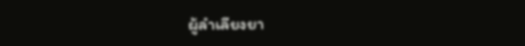ผู้ลำเลียงยา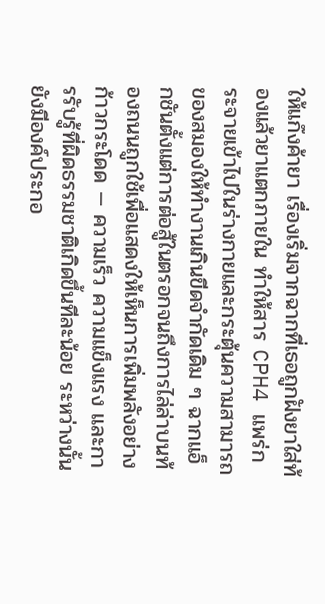ให้แก๊งค้ายา เรื่องเริ่มจากฉากที่เธอถูกฝังยาใส่ท้องแล้วยาแตกภายใน ทำให้สาร CPH4 แพร่กระจายเข้าไปในร่างกายและกระตุ้นความสามารถของสมองให้ทำงานเกินขีดจำกัดเดิม ๆ ฉากแอ็กชันตั้งแต่การต่อสู้ในตรอกจนถึงการไล่ล่าบนท้องถนนถูกใช้เพื่อแสดงให้เห็นการเพิ่มพลังอย่างก้าวกระโดด — ความเร็ว ความแข็งแรง และการรับรู้ที่ผิดธรรมชาติเกิดขึ้นทีละน้อย ระหว่างนั้นยังมีองค์ประกอ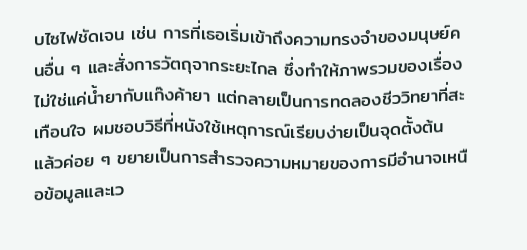บไซไฟชัดเจน เช่น การที่เธอเริ่มเข้าถึงความทรงจำของมนุษย์คนอื่น ๆ และสั่งการวัตถุจากระยะไกล ซึ่งทำให้ภาพรวมของเรื่องไม่ใช่แค่น้ำยากับแก๊งค้ายา แต่กลายเป็นการทดลองชีววิทยาที่สะเทือนใจ ผมชอบวิธีที่หนังใช้เหตุการณ์เรียบง่ายเป็นจุดตั้งต้น แล้วค่อย ๆ ขยายเป็นการสำรวจความหมายของการมีอำนาจเหนือข้อมูลและเว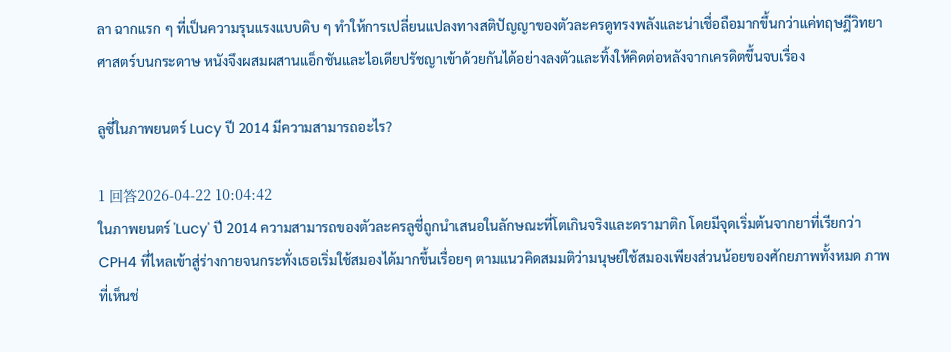ลา ฉากแรก ๆ ที่เป็นความรุนแรงแบบดิบ ๆ ทำให้การเปลี่ยนแปลงทางสติปัญญาของตัวละครดูทรงพลังและน่าเชื่อถือมากขึ้นกว่าแค่ทฤษฎีวิทยาศาสตร์บนกระดาษ หนังจึงผสมผสานแอ็กชันและไอเดียปรัชญาเข้าด้วยกันได้อย่างลงตัวและทิ้งให้คิดต่อหลังจากเครดิตขึ้นจบเรื่อง

ลูซี่ในภาพยนตร์ Lucy ปี 2014 มีความสามารถอะไร?

1 回答2026-04-22 10:04:42
ในภาพยนตร์ 'Lucy' ปี 2014 ความสามารถของตัวละครลูซี่ถูกนำเสนอในลักษณะที่โตเกินจริงและดรามาติก โดยมีจุดเริ่มต้นจากยาที่เรียกว่า CPH4 ที่ไหลเข้าสู่ร่างกายจนกระทั่งเธอเริ่มใช้สมองได้มากขึ้นเรื่อยๆ ตามแนวคิดสมมติว่ามนุษย์ใช้สมองเพียงส่วนน้อยของศักยภาพทั้งหมด ภาพที่เห็นช่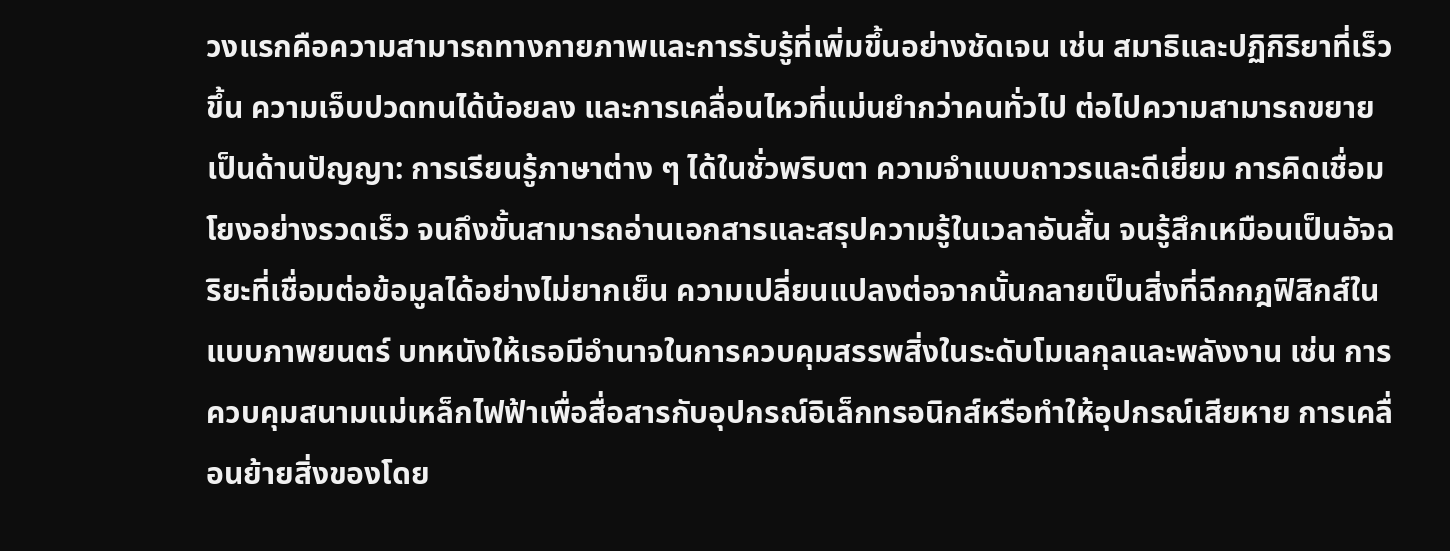วงแรกคือความสามารถทางกายภาพและการรับรู้ที่เพิ่มขึ้นอย่างชัดเจน เช่น สมาธิและปฏิกิริยาที่เร็วขึ้น ความเจ็บปวดทนได้น้อยลง และการเคลื่อนไหวที่แม่นยำกว่าคนทั่วไป ต่อไปความสามารถขยายเป็นด้านปัญญา: การเรียนรู้ภาษาต่าง ๆ ได้ในชั่วพริบตา ความจำแบบถาวรและดีเยี่ยม การคิดเชื่อมโยงอย่างรวดเร็ว จนถึงขั้นสามารถอ่านเอกสารและสรุปความรู้ในเวลาอันสั้น จนรู้สึกเหมือนเป็นอัจฉริยะที่เชื่อมต่อข้อมูลได้อย่างไม่ยากเย็น ความเปลี่ยนแปลงต่อจากนั้นกลายเป็นสิ่งที่ฉีกกฎฟิสิกส์ในแบบภาพยนตร์ บทหนังให้เธอมีอำนาจในการควบคุมสรรพสิ่งในระดับโมเลกุลและพลังงาน เช่น การควบคุมสนามแม่เหล็กไฟฟ้าเพื่อสื่อสารกับอุปกรณ์อิเล็กทรอนิกส์หรือทำให้อุปกรณ์เสียหาย การเคลื่อนย้ายสิ่งของโดย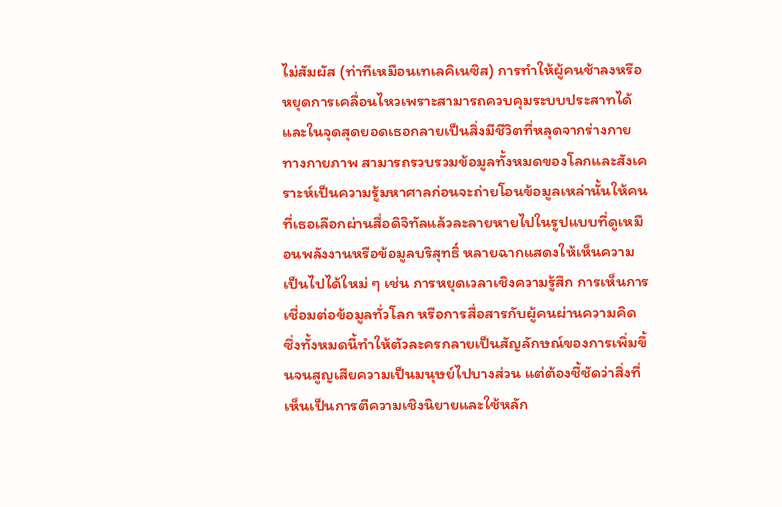ไม่สัมผัส (ท่าทีเหมือนเทเลคิเนซิส) การทำให้ผู้คนช้าลงหรือหยุดการเคลื่อนไหวเพราะสามารถควบคุมระบบประสาทได้ และในจุดสุดยอดเธอกลายเป็นสิ่งมีชีวิตที่หลุดจากร่างกายทางกายภาพ สามารถรวบรวมข้อมูลทั้งหมดของโลกและสังเคราะห์เป็นความรู้มหาศาลก่อนจะถ่ายโอนข้อมูลเหล่านั้นให้คนที่เธอเลือกผ่านสื่อดิจิทัลแล้วละลายหายไปในรูปแบบที่ดูเหมือนพลังงานหรือข้อมูลบริสุทธิ์ หลายฉากแสดงให้เห็นความเป็นไปได้ใหม่ ๆ เช่น การหยุดเวลาเชิงความรู้สึก การเห็นการเชื่อมต่อข้อมูลทั่วโลก หรือการสื่อสารกับผู้คนผ่านความคิด ซึ่งทั้งหมดนี้ทำให้ตัวละครกลายเป็นสัญลักษณ์ของการเพิ่มขึ้นจนสูญเสียความเป็นมนุษย์ไปบางส่วน แต่ต้องชี้ชัดว่าสิ่งที่เห็นเป็นการตีความเชิงนิยายและใช้หลัก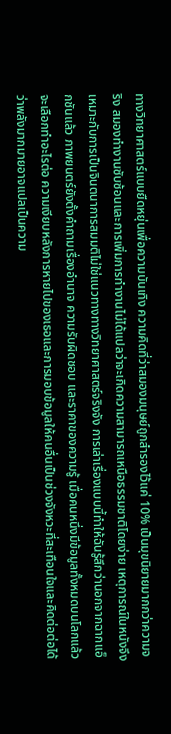ทางวิทยาศาสตร์แบบยืดหยุ่นเพื่อความบันเทิง ความคิดที่ว่าสมองมนุษย์ถูกสำรองไว้แค่ 10% เป็นมุขนิยายมากกว่าความจริง สมองทำงานซับซ้อนและการเพิ่มการทำงานไม่ได้แปลว่าจะเกิดความสามารถเหนือธรรมชาติโดยง่าย เหตุการณ์ในหนังจึงเหมาะกับการเป็นจินตนาการสมมติไม่ใช่แนวทางทางวิทยาศาสตร์จริงจัง การเล่าเรื่องแบบนี้ทำให้ฉันรู้สึกว่านอกจากฉากแอ็กชันแล้ว ภาพยนตร์ยังตั้งคำถามเรื่องอำนาจ ความรับผิดชอบ และราคาของความรู้ เมื่อคนหนึ่งมีข้อมูลทั้งหมดบนโลกแล้วจะเลือกทำอะไรต่อ ความเงียบหลังการหายไปของเธอและการมอบข้อมูลให้คนอื่นเป็นช่วงจังหวะที่สะเทือนใจและคิดต่อต่อได้ว่าพลังมากมายอาจแปลเป็นความ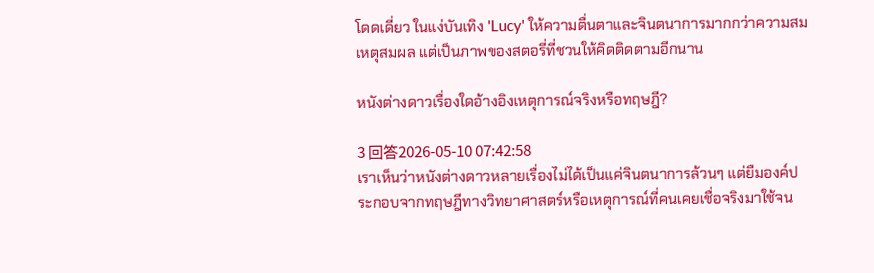โดดเดี่ยว ในแง่บันเทิง 'Lucy' ให้ความตื่นตาและจินตนาการมากกว่าความสมเหตุสมผล แต่เป็นภาพของสตอรี่ที่ชวนให้คิดติดตามอีกนาน

หนังต่างดาวเรื่องใดอ้างอิงเหตุการณ์จริงหรือทฤษฎี?

3 回答2026-05-10 07:42:58
เราเห็นว่าหนังต่างดาวหลายเรื่องไม่ได้เป็นแค่จินตนาการล้วนๆ แต่ยืมองค์ประกอบจากทฤษฎีทางวิทยาศาสตร์หรือเหตุการณ์ที่คนเคยเชื่อจริงมาใช้จน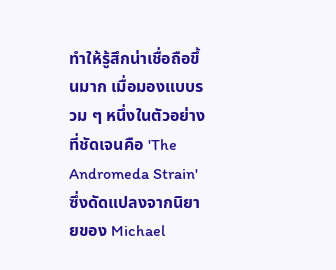ทำให้รู้สึกน่าเชื่อถือขึ้นมาก เมื่อมองแบบรวม ๆ หนึ่งในตัวอย่างที่ชัดเจนคือ 'The Andromeda Strain' ซึ่งดัดแปลงจากนิยายของ Michael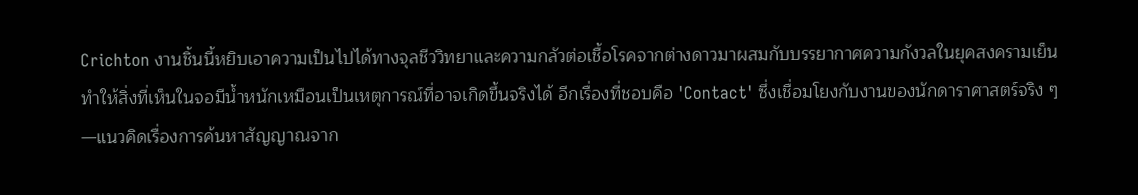Crichton งานชิ้นนี้หยิบเอาความเป็นไปได้ทางจุลชีววิทยาและความกลัวต่อเชื้อโรคจากต่างดาวมาผสมกับบรรยากาศความกังวลในยุคสงครามเย็น ทำให้สิ่งที่เห็นในจอมีน้ำหนักเหมือนเป็นเหตุการณ์ที่อาจเกิดขึ้นจริงได้ อีกเรื่องที่ชอบคือ 'Contact' ซึ่งเชื่อมโยงกับงานของนักดาราศาสตร์จริง ๆ—แนวคิดเรื่องการค้นหาสัญญาณจาก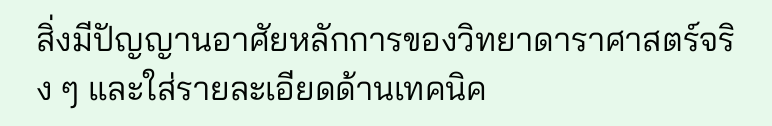สิ่งมีปัญญานอาศัยหลักการของวิทยาดาราศาสตร์จริง ๆ และใส่รายละเอียดด้านเทคนิค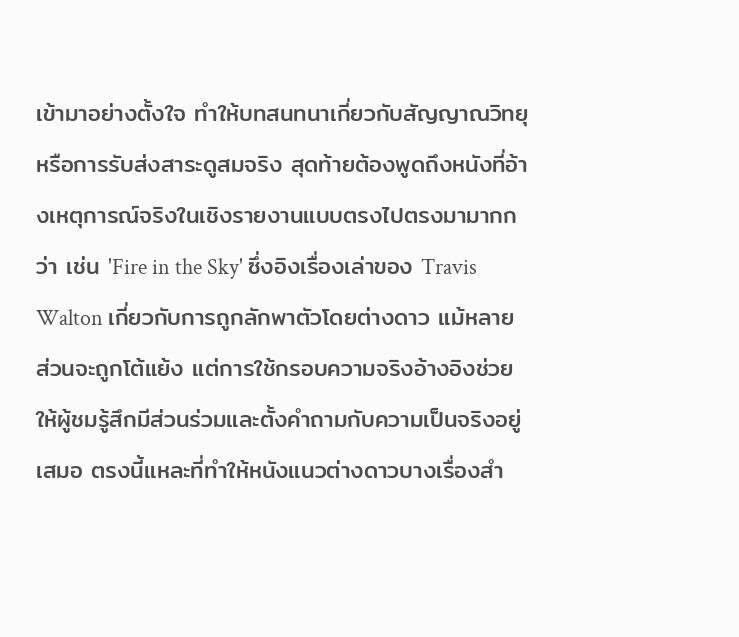เข้ามาอย่างตั้งใจ ทำให้บทสนทนาเกี่ยวกับสัญญาณวิทยุหรือการรับส่งสาระดูสมจริง สุดท้ายต้องพูดถึงหนังที่อ้างเหตุการณ์จริงในเชิงรายงานแบบตรงไปตรงมามากกว่า เช่น 'Fire in the Sky' ซึ่งอิงเรื่องเล่าของ Travis Walton เกี่ยวกับการถูกลักพาตัวโดยต่างดาว แม้หลายส่วนจะถูกโต้แย้ง แต่การใช้กรอบความจริงอ้างอิงช่วยให้ผู้ชมรู้สึกมีส่วนร่วมและตั้งคำถามกับความเป็นจริงอยู่เสมอ ตรงนี้แหละที่ทำให้หนังแนวต่างดาวบางเรื่องสำ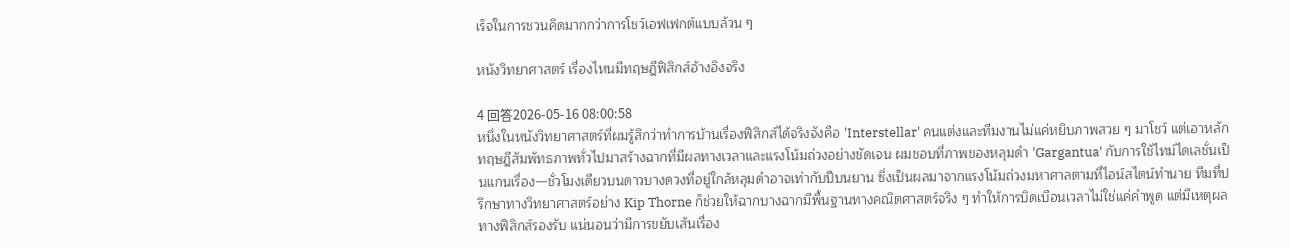เร็จในการชวนคิดมากกว่าการโชว์เอฟเฟกต์แบบล้วน ๆ

หนังวิทยาศาสตร์ เรื่องไหนมีทฤษฎีฟิสิกส์อ้างอิงจริง

4 回答2026-05-16 08:00:58
หนึ่งในหนังวิทยาศาสตร์ที่ผมรู้สึกว่าทำการบ้านเรื่องฟิสิกส์ได้จริงจังคือ 'Interstellar' คนแต่งและทีมงานไม่แค่หยิบภาพสวย ๆ มาโชว์ แต่เอาหลักทฤษฎีสัมพัทธภาพทั่วไปมาสร้างฉากที่มีผลทางเวลาและแรงโน้มถ่วงอย่างชัดเจน ผมชอบที่ภาพของหลุมดำ 'Gargantua' กับการใช้ไทม์ไดเลชั่นเป็นแกนเรื่อง—ชั่วโมงเดียวบนดาวบางดวงที่อยู่ใกล้หลุมดำอาจเท่ากับปีบนยาน ซึ่งเป็นผลมาจากแรงโน้มถ่วงมหาศาลตามที่ไอน์สไตน์ทำนาย ทีมที่ปรึกษาทางวิทยาศาสตร์อย่าง Kip Thorne ก็ช่วยให้ฉากบางฉากมีพื้นฐานทางคณิตศาสตร์จริง ๆ ทำให้การบิดเบือนเวลาไม่ใช่แค่คำพูด แต่มีเหตุผลทางฟิสิกส์รองรับ แน่นอนว่ามีการขยับเส้นเรื่อง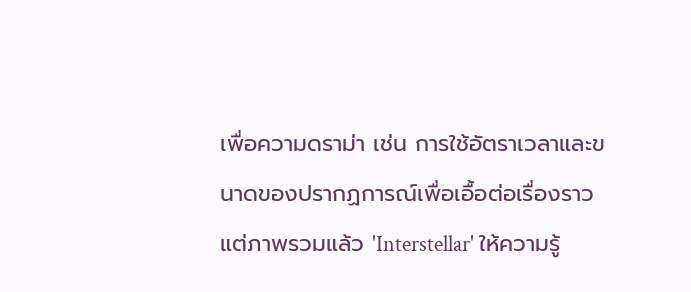เพื่อความดราม่า เช่น การใช้อัตราเวลาและขนาดของปรากฏการณ์เพื่อเอื้อต่อเรื่องราว แต่ภาพรวมแล้ว 'Interstellar' ให้ความรู้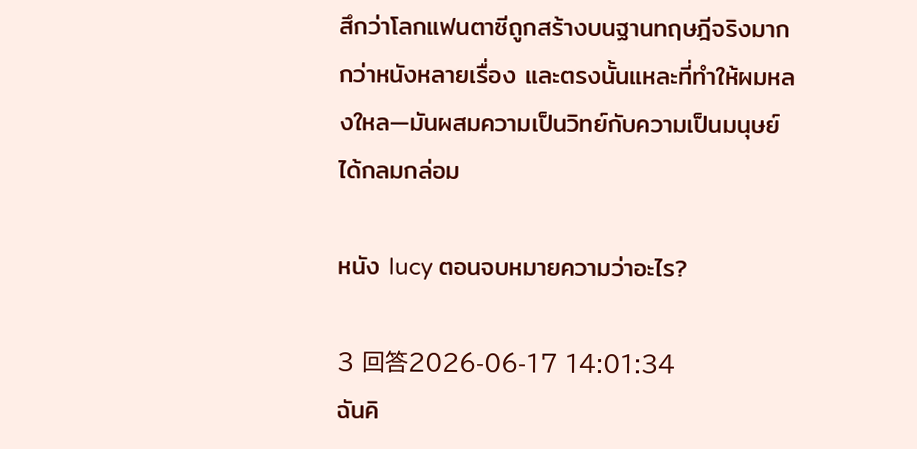สึกว่าโลกแฟนตาซีถูกสร้างบนฐานทฤษฎีจริงมากกว่าหนังหลายเรื่อง และตรงนั้นแหละที่ทำให้ผมหลงใหล—มันผสมความเป็นวิทย์กับความเป็นมนุษย์ได้กลมกล่อม

หนัง lucy ตอนจบหมายความว่าอะไร?

3 回答2026-06-17 14:01:34
ฉันคิ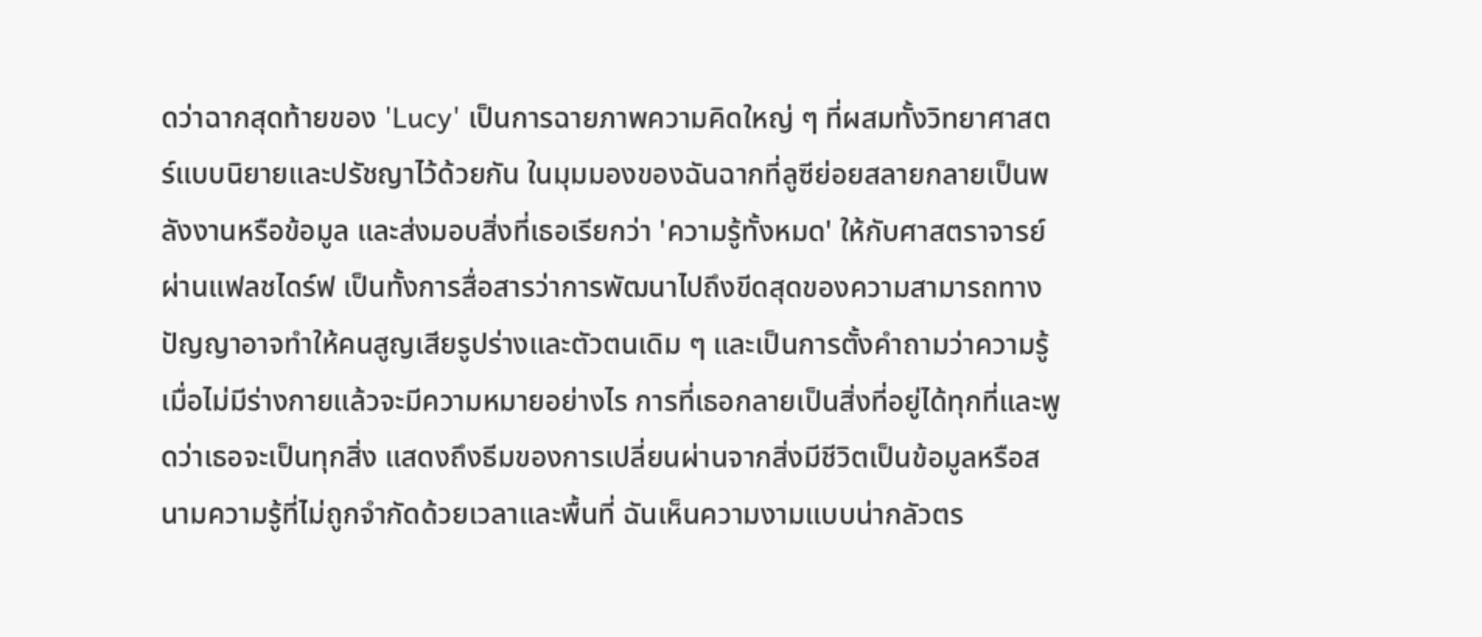ดว่าฉากสุดท้ายของ 'Lucy' เป็นการฉายภาพความคิดใหญ่ ๆ ที่ผสมทั้งวิทยาศาสตร์แบบนิยายและปรัชญาไว้ด้วยกัน ในมุมมองของฉันฉากที่ลูซีย่อยสลายกลายเป็นพลังงานหรือข้อมูล และส่งมอบสิ่งที่เธอเรียกว่า 'ความรู้ทั้งหมด' ให้กับศาสตราจารย์ผ่านแฟลชไดร์ฟ เป็นทั้งการสื่อสารว่าการพัฒนาไปถึงขีดสุดของความสามารถทางปัญญาอาจทำให้คนสูญเสียรูปร่างและตัวตนเดิม ๆ และเป็นการตั้งคำถามว่าความรู้เมื่อไม่มีร่างกายแล้วจะมีความหมายอย่างไร การที่เธอกลายเป็นสิ่งที่อยู่ได้ทุกที่และพูดว่าเธอจะเป็นทุกสิ่ง แสดงถึงธีมของการเปลี่ยนผ่านจากสิ่งมีชีวิตเป็นข้อมูลหรือสนามความรู้ที่ไม่ถูกจำกัดด้วยเวลาและพื้นที่ ฉันเห็นความงามแบบน่ากลัวตร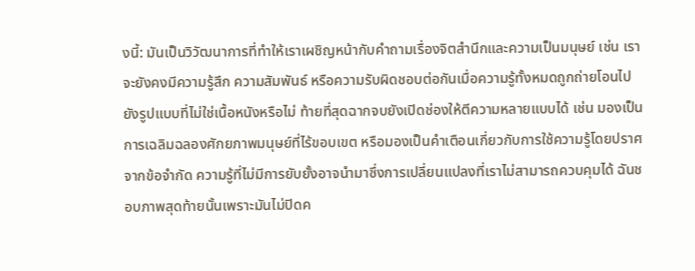งนี้: มันเป็นวิวัฒนาการที่ทำให้เราเผชิญหน้ากับคำถามเรื่องจิตสำนึกและความเป็นมนุษย์ เช่น เราจะยังคงมีความรู้สึก ความสัมพันธ์ หรือความรับผิดชอบต่อกันเมื่อความรู้ทั้งหมดถูกถ่ายโอนไปยังรูปแบบที่ไม่ใช่เนื้อหนังหรือไม่ ท้ายที่สุดฉากจบยังเปิดช่องให้ตีความหลายแบบได้ เช่น มองเป็นการเฉลิมฉลองศักยภาพมนุษย์ที่ไร้ขอบเขต หรือมองเป็นคำเตือนเกี่ยวกับการใช้ความรู้โดยปราศจากข้อจำกัด ความรู้ที่ไม่มีการยับยั้งอาจนำมาซึ่งการเปลี่ยนแปลงที่เราไม่สามารถควบคุมได้ ฉันชอบภาพสุดท้ายนั้นเพราะมันไม่ปิดค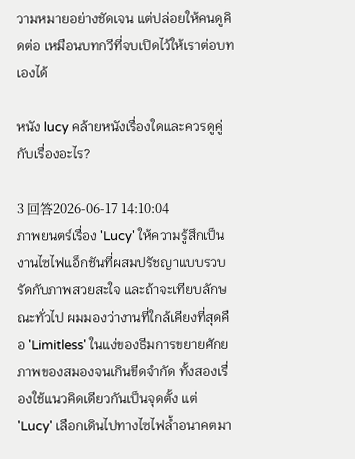วามหมายอย่างชัดเจน แต่ปล่อยให้คนดูคิดต่อ เหมือนบทกวีที่จบเปิดไว้ให้เราต่อบทเองได้

หนัง lucy คล้ายหนังเรื่องใดและควรดูคู่กับเรื่องอะไร?

3 回答2026-06-17 14:10:04
ภาพยนตร์เรื่อง 'Lucy' ให้ความรู้สึกเป็นงานไซไฟแอ็กชันที่ผสมปรัชญาแบบรวบรัดกับภาพสวยสะใจ และถ้าจะเทียบลักษณะทั่วไป ผมมองว่างานที่ใกล้เคียงที่สุดคือ 'Limitless' ในแง่ของธีมการขยายศักยภาพของสมองจนเกินขีดจำกัด ทั้งสองเรื่องใช้แนวคิดเดียวกันเป็นจุดตั้ง แต่ 'Lucy' เลือกเดินไปทางไซไฟล้ำอนาคตมา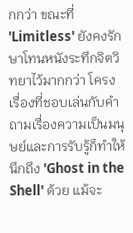กกว่า ขณะที่ 'Limitless' ยังคงรักษาโทนหนังระทึกจิตวิทยาไว้มากกว่า โครงเรื่องที่ชอบเล่นกับคำถามเรื่องความเป็นมนุษย์และการรับรู้ก็ทำให้นึกถึง 'Ghost in the Shell' ด้วย แม้จะ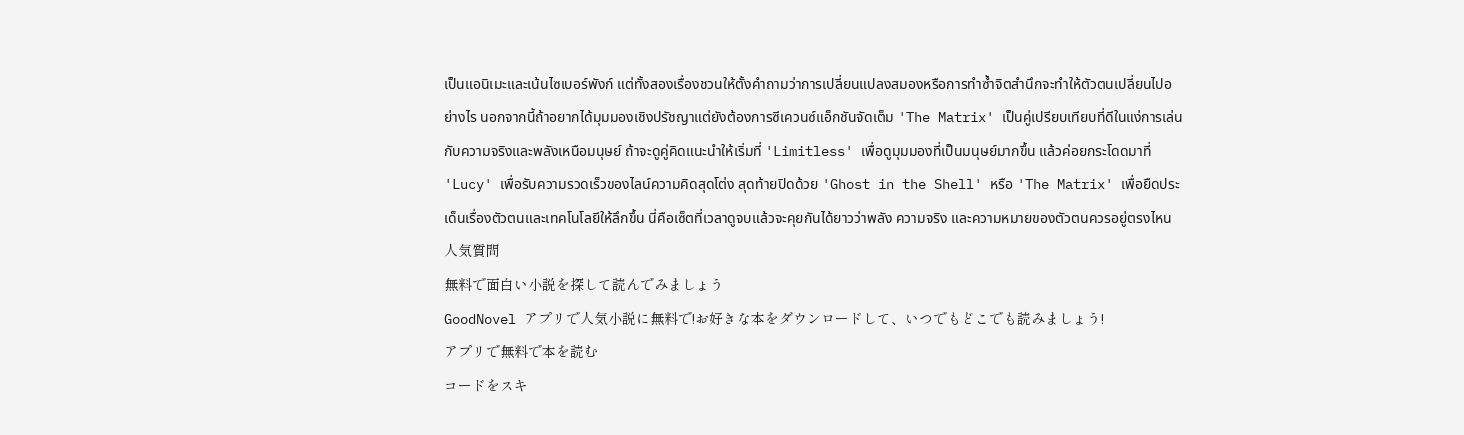เป็นแอนิเมะและเน้นไซเบอร์พังก์ แต่ทั้งสองเรื่องชวนให้ตั้งคำถามว่าการเปลี่ยนแปลงสมองหรือการทำซ้ำจิตสำนึกจะทำให้ตัวตนเปลี่ยนไปอย่างไร นอกจากนี้ถ้าอยากได้มุมมองเชิงปรัชญาแต่ยังต้องการซีเควนซ์แอ็กชันจัดเต็ม 'The Matrix' เป็นคู่เปรียบเทียบที่ดีในแง่การเล่นกับความจริงและพลังเหนือมนุษย์ ถ้าจะดูคู่คิดแนะนำให้เริ่มที่ 'Limitless' เพื่อดูมุมมองที่เป็นมนุษย์มากขึ้น แล้วค่อยกระโดดมาที่ 'Lucy' เพื่อรับความรวดเร็วของไลน์ความคิดสุดโต่ง สุดท้ายปิดด้วย 'Ghost in the Shell' หรือ 'The Matrix' เพื่อยืดประเด็นเรื่องตัวตนและเทคโนโลยีให้ลึกขึ้น นี่คือเซ็ตที่เวลาดูจบแล้วจะคุยกันได้ยาวว่าพลัง ความจริง และความหมายของตัวตนควรอยู่ตรงไหน
人気質問
無料で面白い小説を探して読んでみましょう
GoodNovel アプリで人気小説に無料で!お好きな本をダウンロードして、いつでもどこでも読みましょう!
アプリで無料で本を読む
コードをスキ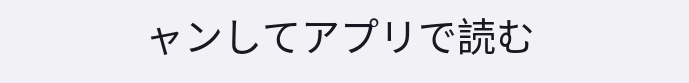ャンしてアプリで読む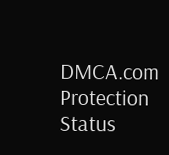DMCA.com Protection Status